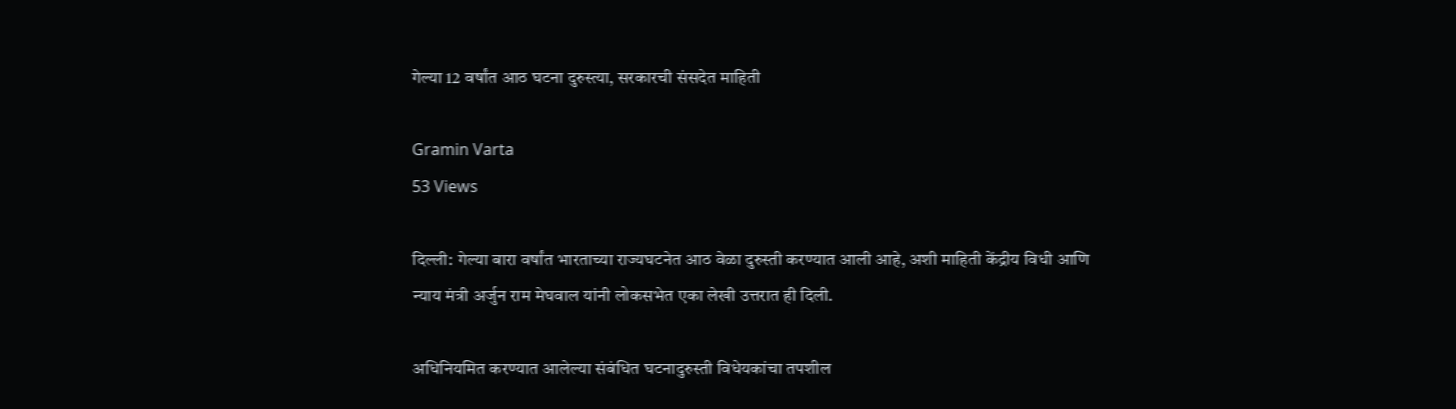गेल्या 12 वर्षांत आठ घटना दुरुस्त्या, सरकारची संसदेत माहिती

Gramin Varta
53 Views

दिल्ली: गेल्या बारा वर्षांत भारताच्या राज्यघटनेत आठ वेळा दुरुस्ती करण्यात आली आहे, अशी माहिती केंद्रीय विधी आणि न्याय मंत्री अर्जुन राम मेघवाल यांनी लोकसभेत एका लेखी उत्तरात ही दिली.

अधिनियमित करण्यात आलेल्या संबंधित घटनादुरुस्ती विधेयकांचा तपशील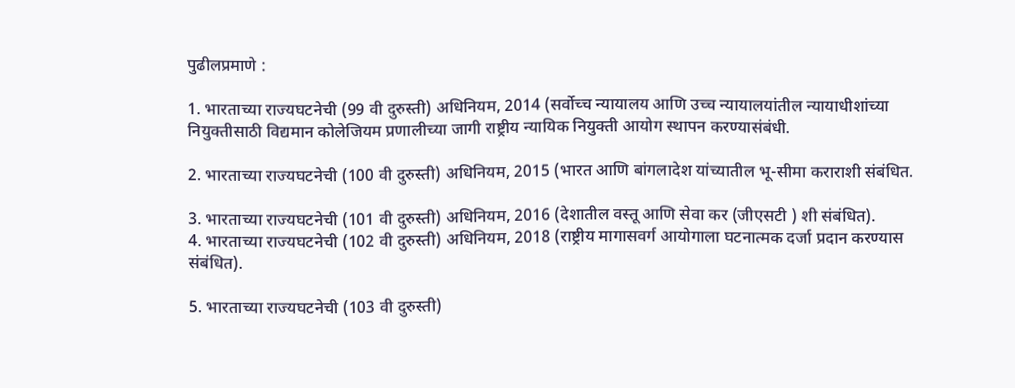पुढीलप्रमाणे :

1. भारताच्या राज्यघटनेची (99 वी दुरुस्ती) अधिनियम, 2014 (सर्वोच्च न्यायालय आणि उच्च न्यायालयांतील न्यायाधीशांच्या नियुक्तीसाठी विद्यमान कोलेजियम प्रणालीच्या जागी राष्ट्रीय न्यायिक नियुक्ती आयोग स्थापन करण्यासंबंधी.

2. भारताच्या राज्यघटनेची (100 वी दुरुस्ती) अधिनियम, 2015 (भारत आणि बांगलादेश यांच्यातील भू-सीमा कराराशी संबंधित.

3. भारताच्या राज्यघटनेची (101 वी दुरुस्ती) अधिनियम, 2016 (देशातील वस्तू आणि सेवा कर (जीएसटी ) शी संबंधित).
4. भारताच्या राज्यघटनेची (102 वी दुरुस्ती) अधिनियम, 2018 (राष्ट्रीय मागासवर्ग आयोगाला घटनात्मक दर्जा प्रदान करण्यास संबंधित).

5. भारताच्या राज्यघटनेची (103 वी दुरुस्ती)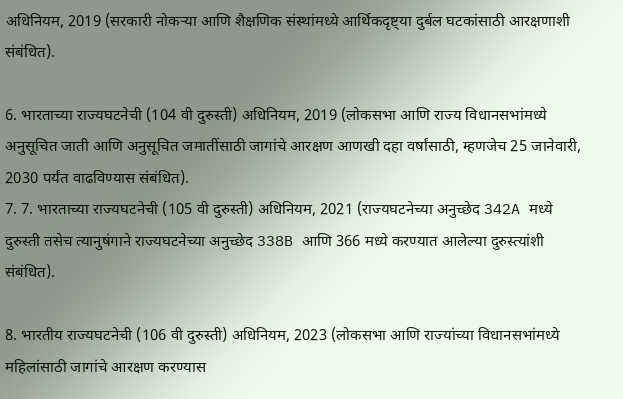अधिनियम, 2019 (सरकारी नोकऱ्या आणि शैक्षणिक संस्थांमध्ये आर्थिकदृष्ट्या दुर्बल घटकांसाठी आरक्षणाशी संबंधित).

6. भारताच्या राज्यघटनेची (104 वी दुरुस्ती) अधिनियम, 2019 (लोकसभा आणि राज्य विधानसभांमध्ये अनुसूचित जाती आणि अनुसूचित जमातींसाठी जागांचे आरक्षण आणखी दहा वर्षांसाठी, म्हणजेच 25 जानेवारी, 2030 पर्यंत वाढविण्यास संबंधित).
7. 7. भारताच्या राज्यघटनेची (105 वी दुरुस्ती) अधिनियम, 2021 (राज्यघटनेच्या अनुच्छेद 342A मध्ये दुरुस्ती तसेच त्यानुषंगाने राज्यघटनेच्या अनुच्छेद 338B आणि 366 मध्ये करण्यात आलेल्या दुरुस्त्यांशी संबंधित).

8. भारतीय राज्यघटनेची (106 वी दुरुस्ती) अधिनियम, 2023 (लोकसभा आणि राज्यांच्या विधानसभांमध्ये महिलांसाठी जागांचे आरक्षण करण्यास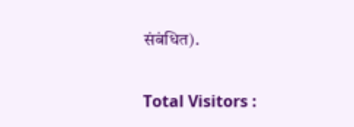संबंधित).

Total Visitors :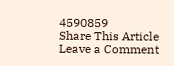4590859
Share This Article
Leave a Comment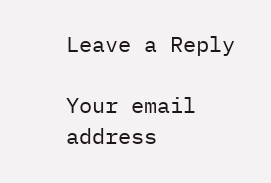Leave a Reply

Your email address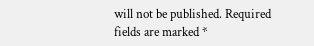will not be published. Required fields are marked *